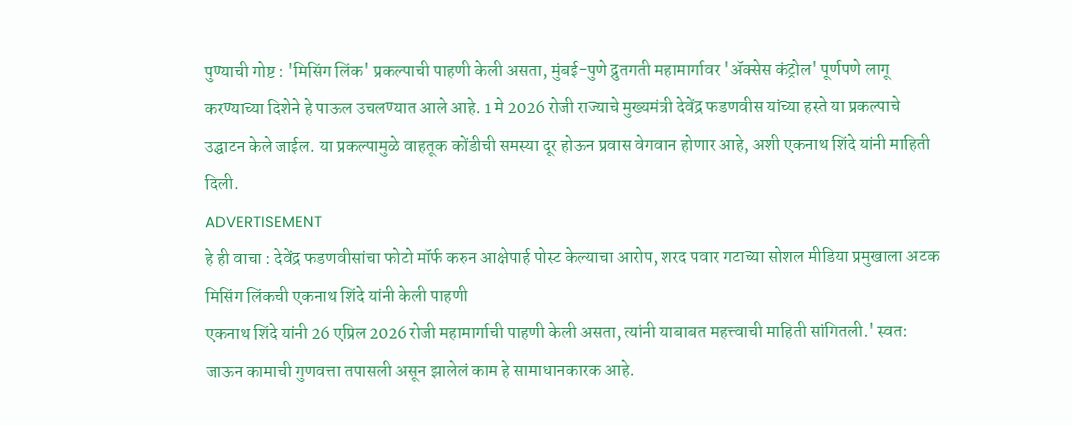पुण्याची गोष्ट : 'मिसिंग लिंक' प्रकल्पाची पाहणी केली असता, मुंबई-पुणे द्रुतगती महामार्गावर 'ॲक्सेस कंट्रोल' पूर्णपणे लागू करण्याच्या दिशेने हे पाऊल उचलण्यात आले आहे. 1 मे 2026 रोजी राज्याचे मुख्यमंत्री देवेंद्र फडणवीस यांच्या हस्ते या प्रकल्पाचे उद्घाटन केले जाईल. या प्रकल्पामुळे वाहतूक कोंडीची समस्या दूर होऊन प्रवास वेगवान होणार आहे, अशी एकनाथ शिंदे यांनी माहिती दिली.
ADVERTISEMENT
हे ही वाचा : देवेंद्र फडणवीसांचा फोटो मॉर्फ करुन आक्षेपार्ह पोस्ट केल्याचा आरोप, शरद पवार गटाच्या सोशल मीडिया प्रमुखाला अटक
मिसिंग लिंकची एकनाथ शिंदे यांनी केली पाहणी
एकनाथ शिंदे यांनी 26 एप्रिल 2026 रोजी महामार्गाची पाहणी केली असता, त्यांनी याबाबत महत्त्वाची माहिती सांगितली.' स्वत: जाऊन कामाची गुणवत्ता तपासली असून झालेलं काम हे सामाधानकारक आहे.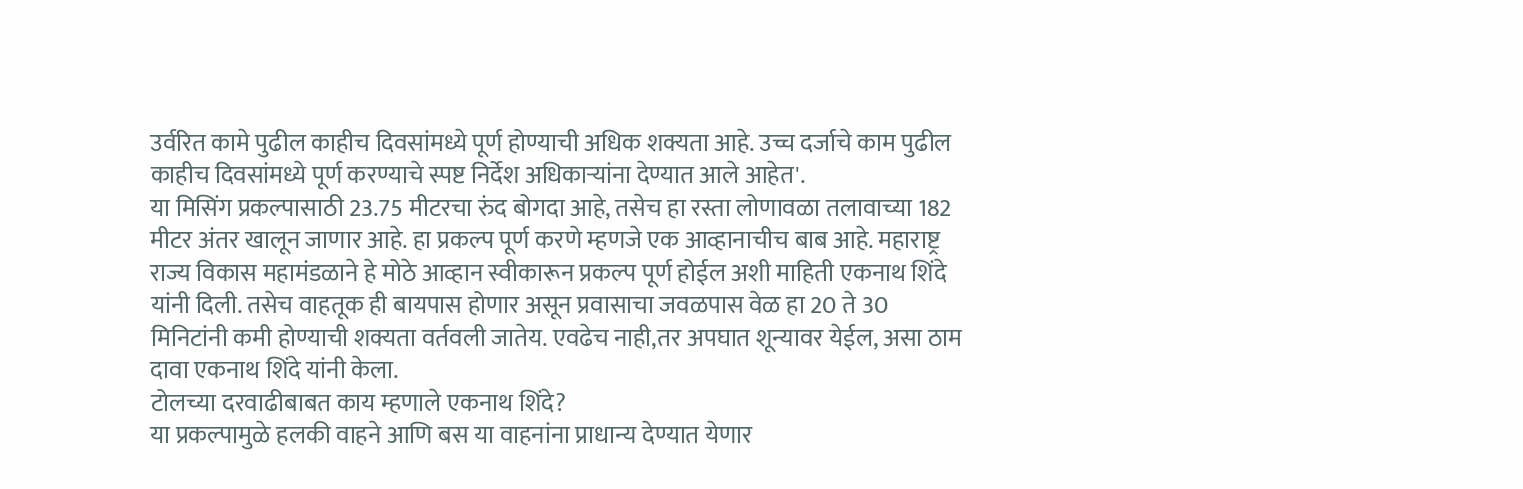उर्वरित कामे पुढील काहीच दिवसांमध्ये पूर्ण होण्याची अधिक शक्यता आहे. उच्च दर्जाचे काम पुढील काहीच दिवसांमध्ये पूर्ण करण्याचे स्पष्ट निर्देश अधिकाऱ्यांना देण्यात आले आहेत'.
या मिसिंग प्रकल्पासाठी 23.75 मीटरचा रुंद बोगदा आहे, तसेच हा रस्ता लोणावळा तलावाच्या 182 मीटर अंतर खालून जाणार आहे. हा प्रकल्प पूर्ण करणे म्हणजे एक आव्हानाचीच बाब आहे. महाराष्ट्र राज्य विकास महामंडळाने हे मोठे आव्हान स्वीकारून प्रकल्प पूर्ण होईल अशी माहिती एकनाथ शिंदे यांनी दिली. तसेच वाहतूक ही बायपास होणार असून प्रवासाचा जवळपास वेळ हा 20 ते 30 मिनिटांनी कमी होण्याची शक्यता वर्तवली जातेय. एवढेच नाही,तर अपघात शून्यावर येईल, असा ठाम दावा एकनाथ शिंदे यांनी केला.
टोलच्या दरवाढीबाबत काय म्हणाले एकनाथ शिंदे?
या प्रकल्पामुळे हलकी वाहने आणि बस या वाहनांना प्राधान्य देण्यात येणार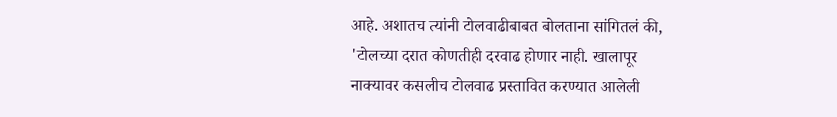आहे. अशातच त्यांनी टोलवाढीबाबत बोलताना सांगितलं की, 'टोलच्या दरात कोणतीही दरवाढ होणार नाही. खालापूर नाक्यावर कसलीच टोलवाढ प्रस्तावित करण्यात आलेली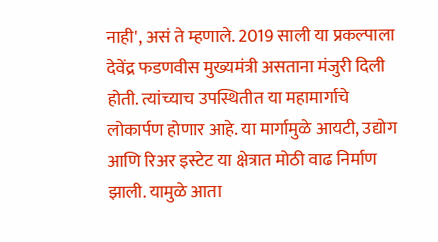नाही', असं ते म्हणाले. 2019 साली या प्रकल्पाला देवेंद्र फडणवीस मुख्यमंत्री असताना मंजुरी दिली होती. त्यांच्याच उपस्थितीत या महामार्गाचे लोकार्पण होणार आहे. या मार्गामुळे आयटी, उद्योग आणि रिअर इस्टेट या क्षेत्रात मोठी वाढ निर्माण झाली. यामुळे आता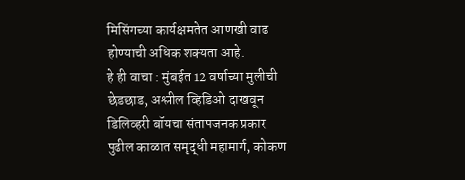मिसिंगच्या कार्यक्षमतेत आणखी वाढ होण्याची अधिक शक्यता आहे.
हे ही वाचा : मुंबईत 12 वर्षाच्या मुलीची छेडछाड, अश्लील व्हिडिओ दाखवून डिलिव्हरी बॉयचा संतापजनक प्रकार
पुढील काळात समृद्धी महामार्ग, कोकण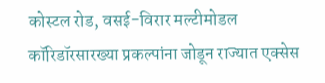कोस्टल रोड, वसई-विरार मल्टीमोडल कॉरिडॉरसारख्या प्रकल्पांना जोडून राज्यात एक्सेस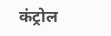कंट्रोल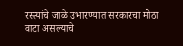रस्त्यांचे जाळे उभारण्यात सरकारचा मोठा वाटा असल्याचे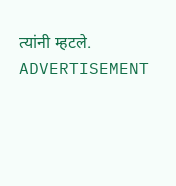त्यांनी म्हटले.
ADVERTISEMENT